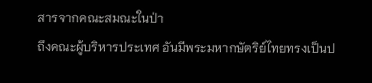สารจากคณะสมณะในป่า
ถึงคณะผู้บริหารประเทศ อันมีพระมหากษัตริย์ไทยทรงเป็นป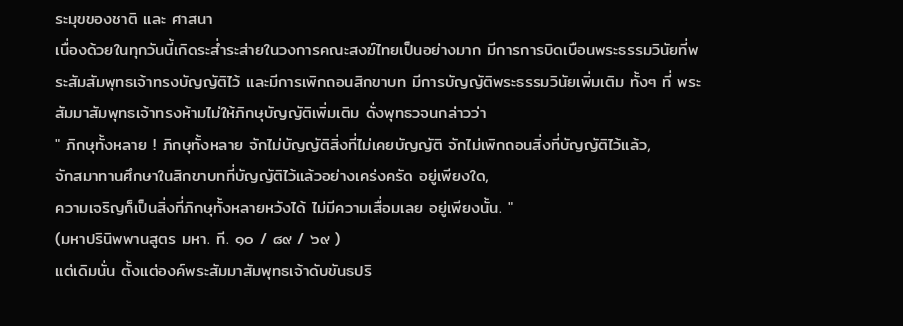ระมุขของชาติ และ ศาสนา
เนื่องด้วยในทุกวันนี้เกิดระส่ำระส่ายในวงการคณะสงฆ์ไทยเป็นอย่างมาก มีการการบิดเบือนพระธรรมวินัยที่พระสัมสัมพุทธเจ้าทรงบัญญัติไว้ และมีการเพิกถอนสิกขาบท มีการบัญญัติพระธรรมวินัยเพิ่มเติม ทั้งๆ ที่ พระสัมมาสัมพุทธเจ้าทรงห้ามไม่ให้ภิกษุบัญญัติเพิ่มเติม ดั่งพุทธวจนกล่าวว่า
" ภิกษุทั้งหลาย ! ภิกษุทั้งหลาย จักไม่บัญญัติสิ่งที่ไม่เคยบัญญัติ จักไม่เพิกถอนสิ่งที่บัญญัติไว้แล้ว,
จักสมาทานศึกษาในสิกขาบทที่บัญญัติไว้แล้วอย่างเคร่งครัด อยู่เพียงใด,
ความเจริญก็เป็นสิ่งที่ภิกษุทั้งหลายหวังได้ ไม่มีความเสื่อมเลย อยู่เพียงนั้น. "
(มหาปรินิพพานสูตร มหา. ที. ๑๐ / ๘๙ / ๖๙ )
แต่เดิมนั่น ตั้งแต่องค์พระสัมมาสัมพุทธเจ้าดับขันธปริ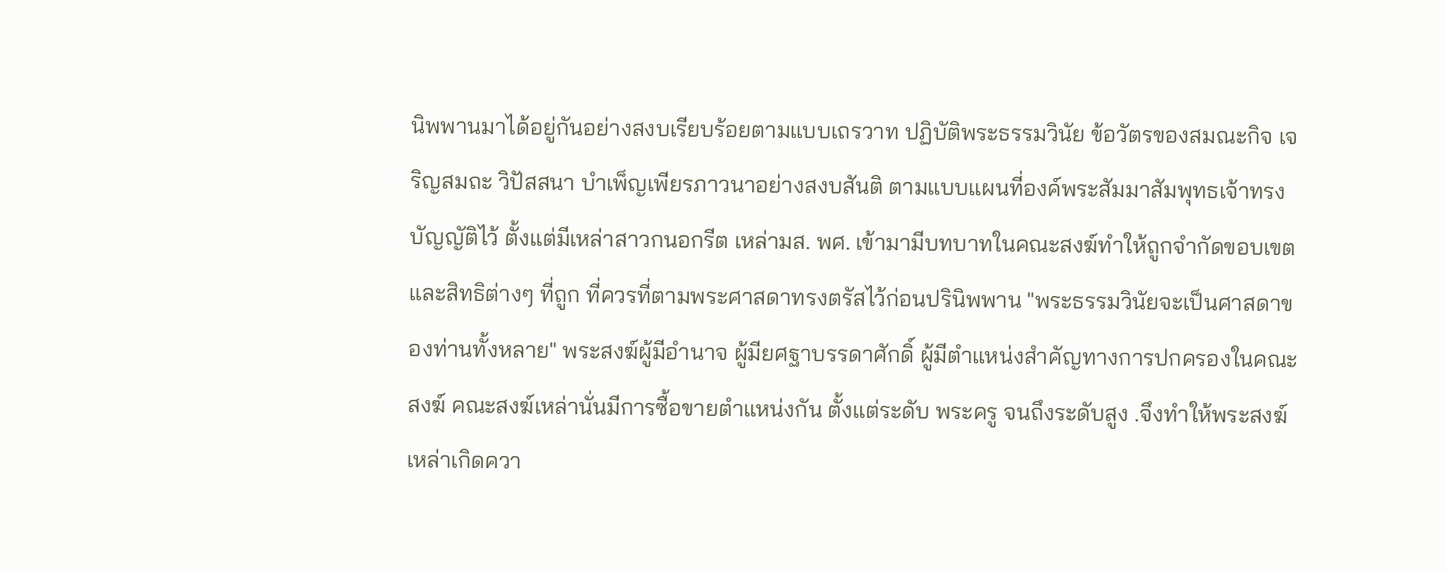นิพพานมาได้อยู่กันอย่างสงบเรียบร้อยตามแบบเถรวาท ปฏิบัติพระธรรมวินัย ข้อวัตรของสมณะกิจ เจริญสมถะ วิปัสสนา บำเพ็ญเพียรภาวนาอย่างสงบสันติ ตามแบบแผนที่องค์พระสัมมาสัมพุทธเจ้าทรงบัญญัติไว้ ตั้งแต่มีเหล่าสาวกนอกรีต เหล่ามส. พศ. เข้ามามีบทบาทในคณะสงฆ์ทำให้ถูกจำกัดขอบเขต และสิทธิต่างๆ ที่ถูก ที่ควรที่ตามพระศาสดาทรงตรัสไว้ก่อนปรินิพพาน "พระธรรมวินัยจะเป็นศาสดาของท่านทั้งหลาย" พระสงฆ์ผู้มีอำนาจ ผู้มียศฐาบรรดาศักดิ์ ผู้มีตำแหน่งสำคัญทางการปกครองในคณะสงฆ์ คณะสงฆ์เหล่านั่นมีการซื้อขายตำแหน่งกัน ตั้งแต่ระดับ พระครู จนถึงระดับสูง .จึงทำให้พระสงฆ์เหล่าเกิดควา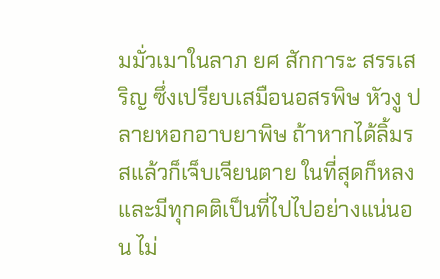มมั่วเมาในลาภ ยศ สักการะ สรรเสริญ ซึ่งเปรียบเสมือนอสรพิษ หัวงู ปลายหอกอาบยาพิษ ถ้าหากได้ลิ้มรสแล้วก็เจ็บเจียนตาย ในที่สุดก็หลงและมีทุกคติเป็นที่ไปไปอย่างแน่นอน ไม่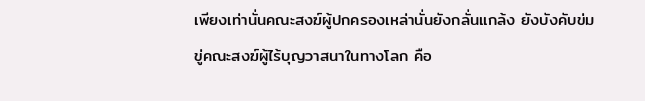เพียงเท่านั่นคณะสงฆ์ผู้ปกครองเหล่านั่นยังกลั่นแกล้ง ยังบังคับข่มขู่คณะสงฆ์ผู้ไร้บุญวาสนาในทางโลก คือ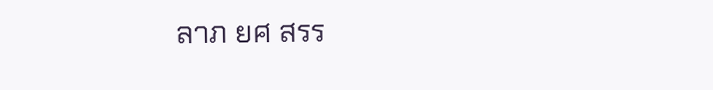ลาภ ยศ สรร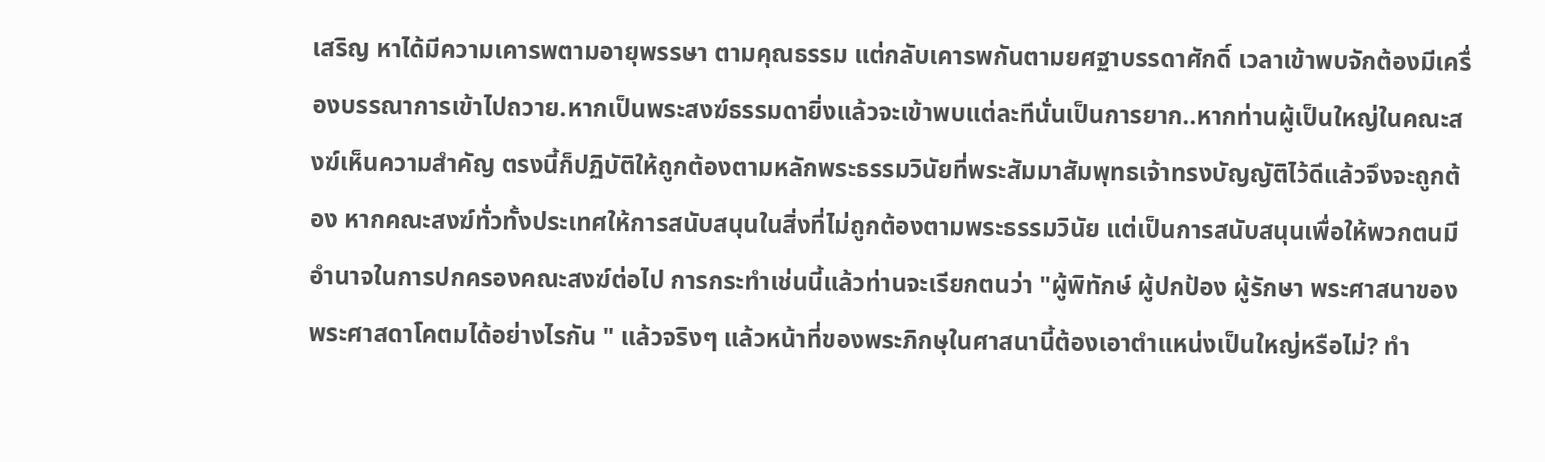เสริญ หาได้มีความเคารพตามอายุพรรษา ตามคุณธรรม แต่กลับเคารพกันตามยศฐาบรรดาศักดิ์ เวลาเข้าพบจักต้องมีเครื่องบรรณาการเข้าไปถวาย.หากเป็นพระสงฆ์ธรรมดายิ่งแล้วจะเข้าพบแต่ละทีนั่นเป็นการยาก..หากท่านผู้เป็นใหญ่ในคณะสงฆ์เห็นความสำคัญ ตรงนี้ก็ปฏิบัติให้ถูกต้องตามหลักพระธรรมวินัยที่พระสัมมาสัมพุทธเจ้าทรงบัญญัติไว้ดีแล้วจึงจะถูกต้อง หากคณะสงฆ์ทั่วทั้งประเทศให้การสนับสนุนในสิ่งที่ไม่ถูกต้องตามพระธรรมวินัย แต่เป็นการสนับสนุนเพื่อให้พวกตนมีอำนาจในการปกครองคณะสงฆ์ต่อไป การกระทำเช่นนี้แล้วท่านจะเรียกตนว่า "ผู้พิทักษ์ ผู้ปกป้อง ผู้รักษา พระศาสนาของพระศาสดาโคตมได้อย่างไรกัน " แล้วจริงๆ แล้วหน้าที่ของพระภิกษุในศาสนานี้ต้องเอาตำแหน่งเป็นใหญ่หรือไม่? ทำ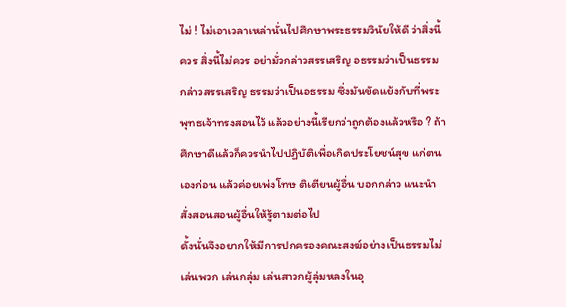ไม่ ! ไม่เอาเวลาเหล่านั่นไปศึกษาพระธรรมวินัยให้ดี ว่าสิ่งนี้ควร สิ่งนี้ไม่ควร อย่ามั่วกล่าวสรรเสริญ อธรรมว่าเป็นธรรม กล่าวสรรเสริญ ธรรมว่าเป็นอธรรม ซึ่งมันขัดแย้งกับที่พระพุทธเจ้าทรงสอนไว้ แล้วอย่างนี้เรียกว่าถูกต้องแล้วหรือ ? ถ้าศึกษาดีแล้วก็ควรนำไปปฏิบัติเพื่อเกิดประโยชน์สุข แก่ตนเองก่อน แล้วค่อยเพ่งโทษ ติเตียนผู้อื่น บอกกล่าว แนะนำ สั่งสอนสอนผู้อื่นให้รู้ตามต่อไป
ดั้งนั่นจึงอยากให้มีการปกครองคณะสงฆ์อย่างเป็นธรรมไม่เล่นพวก เล่นกลุ่ม เล่นสาวกผู้ลุ่มหลงในอุ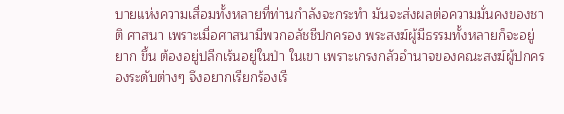บายแห่งความเสื่อมทั้งหลายที่ท่านกำลังจะกระทำ มันจะส่งผลต่อความมั่นคงของชาติ ศาสนา เพราะเมื่อศาสนามีพวกอลัชชีปกครอง พระสงฆ์ผู้มีธรรมทั้งหลายก็จะอยู่ยาก ขึ้น ต้องอยู่ปลีกเร้นอยู่ในป่า ในเขา เพราะเกรงกลัวอำนาจของคณะสงฆ์ผู้ปกครองระดับต่างๆ จึงอยากเรียกร้องเรี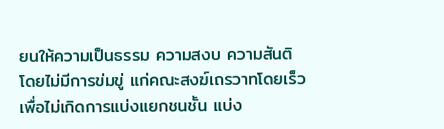ยนให้ความเป็นธรรม ความสงบ ความสันติ โดยไม่มีการข่มขู่ แก่คณะสงฆ์เถรวาทโดยเร็วเพื่อไม่เกิดการแบ่งแยกชนชั้น แบ่ง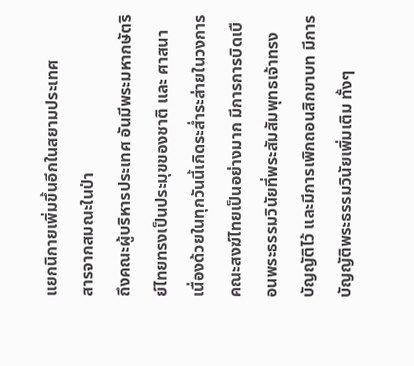แยกนิกายเพิ่มขึ้นอีกในสยามประเทศ
สารจากสมณะในป่า
ถึงคณะผู้บริหารประเทศ อันมีพระมหากษัตริย์ไทยทรงเป็นประมุขของชาติ และ ศาสนา
เนื่องด้วยในทุกวันนี้เกิดระส่ำระส่ายในวงการคณะสงฆ์ไทยเป็นอย่างมาก มีการการบิดเบือนพระธรรมวินัยที่พระสัมสัมพุทธเจ้าทรงบัญญัติไว้ และมีการเพิกถอนสิกขาบท มีการบัญญัติพระธรรมวินัยเพิ่มเติม ทั้งๆ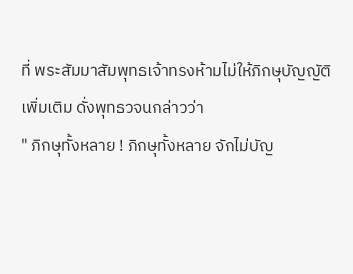ที่ พระสัมมาสัมพุทธเจ้าทรงห้ามไม่ให้ภิกษุบัญญัติเพิ่มเติม ดั่งพุทธวจนกล่าวว่า
" ภิกษุทั้งหลาย ! ภิกษุทั้งหลาย จักไม่บัญ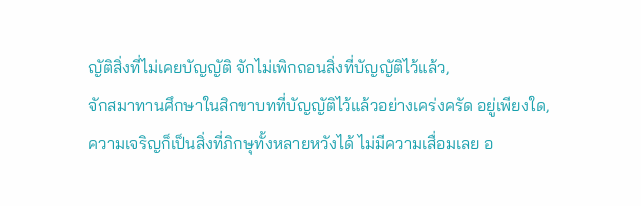ญัติสิ่งที่ไม่เคยบัญญัติ จักไม่เพิกถอนสิ่งที่บัญญัติไว้แล้ว,
จักสมาทานศึกษาในสิกขาบทที่บัญญัติไว้แล้วอย่างเคร่งครัด อยู่เพียงใด,
ความเจริญก็เป็นสิ่งที่ภิกษุทั้งหลายหวังได้ ไม่มีความเสื่อมเลย อ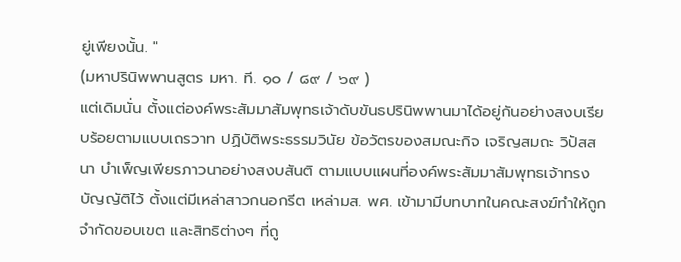ยู่เพียงนั้น. "
(มหาปรินิพพานสูตร มหา. ที. ๑๐ / ๘๙ / ๖๙ )
แต่เดิมนั่น ตั้งแต่องค์พระสัมมาสัมพุทธเจ้าดับขันธปรินิพพานมาได้อยู่กันอย่างสงบเรียบร้อยตามแบบเถรวาท ปฏิบัติพระธรรมวินัย ข้อวัตรของสมณะกิจ เจริญสมถะ วิปัสสนา บำเพ็ญเพียรภาวนาอย่างสงบสันติ ตามแบบแผนที่องค์พระสัมมาสัมพุทธเจ้าทรงบัญญัติไว้ ตั้งแต่มีเหล่าสาวกนอกรีต เหล่ามส. พศ. เข้ามามีบทบาทในคณะสงฆ์ทำให้ถูกจำกัดขอบเขต และสิทธิต่างๆ ที่ถู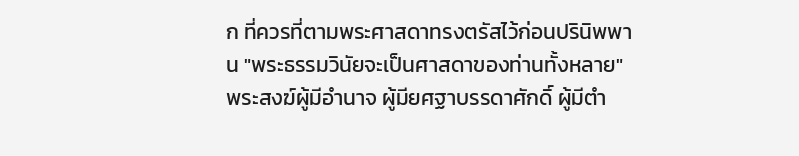ก ที่ควรที่ตามพระศาสดาทรงตรัสไว้ก่อนปรินิพพาน "พระธรรมวินัยจะเป็นศาสดาของท่านทั้งหลาย" พระสงฆ์ผู้มีอำนาจ ผู้มียศฐาบรรดาศักดิ์ ผู้มีตำ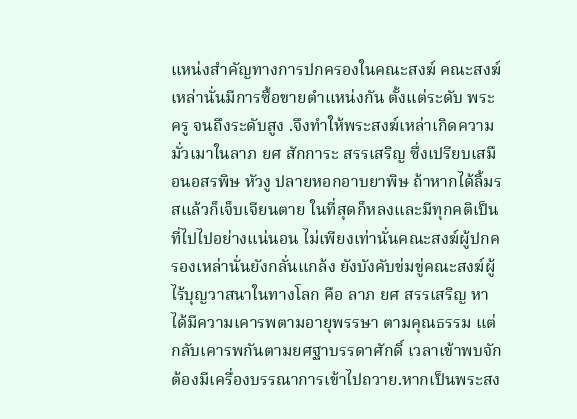แหน่งสำคัญทางการปกครองในคณะสงฆ์ คณะสงฆ์เหล่านั่นมีการซื้อขายตำแหน่งกัน ตั้งแต่ระดับ พระครู จนถึงระดับสูง .จึงทำให้พระสงฆ์เหล่าเกิดความมั่วเมาในลาภ ยศ สักการะ สรรเสริญ ซึ่งเปรียบเสมือนอสรพิษ หัวงู ปลายหอกอาบยาพิษ ถ้าหากได้ลิ้มรสแล้วก็เจ็บเจียนตาย ในที่สุดก็หลงและมีทุกคติเป็นที่ไปไปอย่างแน่นอน ไม่เพียงเท่านั่นคณะสงฆ์ผู้ปกครองเหล่านั่นยังกลั่นแกล้ง ยังบังคับข่มขู่คณะสงฆ์ผู้ไร้บุญวาสนาในทางโลก คือ ลาภ ยศ สรรเสริญ หาได้มีความเคารพตามอายุพรรษา ตามคุณธรรม แต่กลับเคารพกันตามยศฐาบรรดาศักดิ์ เวลาเข้าพบจักต้องมีเครื่องบรรณาการเข้าไปถวาย.หากเป็นพระสง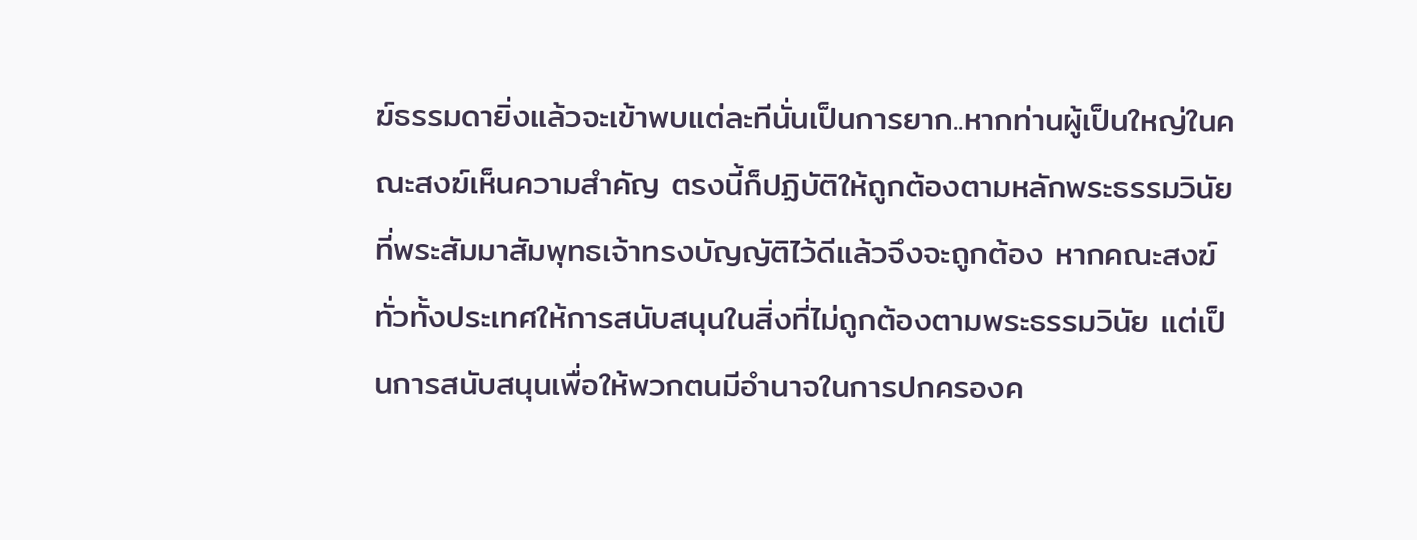ฆ์ธรรมดายิ่งแล้วจะเข้าพบแต่ละทีนั่นเป็นการยาก..หากท่านผู้เป็นใหญ่ในคณะสงฆ์เห็นความสำคัญ ตรงนี้ก็ปฏิบัติให้ถูกต้องตามหลักพระธรรมวินัยที่พระสัมมาสัมพุทธเจ้าทรงบัญญัติไว้ดีแล้วจึงจะถูกต้อง หากคณะสงฆ์ทั่วทั้งประเทศให้การสนับสนุนในสิ่งที่ไม่ถูกต้องตามพระธรรมวินัย แต่เป็นการสนับสนุนเพื่อให้พวกตนมีอำนาจในการปกครองค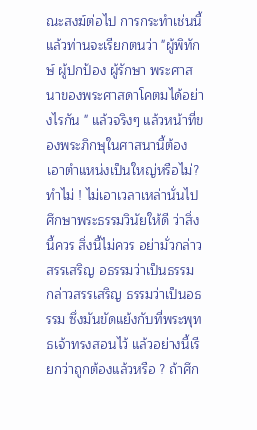ณะสงฆ์ต่อไป การกระทำเช่นนี้แล้วท่านจะเรียกตนว่า "ผู้พิทักษ์ ผู้ปกป้อง ผู้รักษา พระศาสนาของพระศาสดาโคตมได้อย่างไรกัน " แล้วจริงๆ แล้วหน้าที่ของพระภิกษุในศาสนานี้ต้องเอาตำแหน่งเป็นใหญ่หรือไม่? ทำไม่ ! ไม่เอาเวลาเหล่านั่นไปศึกษาพระธรรมวินัยให้ดี ว่าสิ่งนี้ควร สิ่งนี้ไม่ควร อย่ามั่วกล่าวสรรเสริญ อธรรมว่าเป็นธรรม กล่าวสรรเสริญ ธรรมว่าเป็นอธรรม ซึ่งมันขัดแย้งกับที่พระพุทธเจ้าทรงสอนไว้ แล้วอย่างนี้เรียกว่าถูกต้องแล้วหรือ ? ถ้าศึก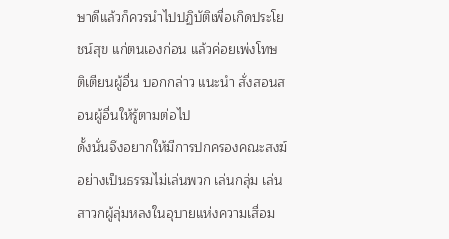ษาดีแล้วก็ควรนำไปปฏิบัติเพื่อเกิดประโยชน์สุข แก่ตนเองก่อน แล้วค่อยเพ่งโทษ ติเตียนผู้อื่น บอกกล่าว แนะนำ สั่งสอนสอนผู้อื่นให้รู้ตามต่อไป
ดั้งนั่นจึงอยากให้มีการปกครองคณะสงฆ์อย่างเป็นธรรมไม่เล่นพวก เล่นกลุ่ม เล่นสาวกผู้ลุ่มหลงในอุบายแห่งความเสื่อม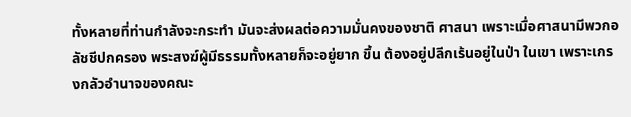ทั้งหลายที่ท่านกำลังจะกระทำ มันจะส่งผลต่อความมั่นคงของชาติ ศาสนา เพราะเมื่อศาสนามีพวกอลัชชีปกครอง พระสงฆ์ผู้มีธรรมทั้งหลายก็จะอยู่ยาก ขึ้น ต้องอยู่ปลีกเร้นอยู่ในป่า ในเขา เพราะเกรงกลัวอำนาจของคณะ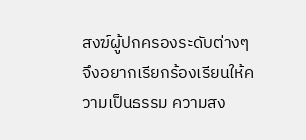สงฆ์ผู้ปกครองระดับต่างๆ จึงอยากเรียกร้องเรียนให้ความเป็นธรรม ความสง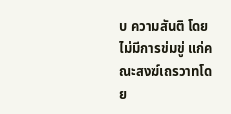บ ความสันติ โดยไม่มีการข่มขู่ แก่คณะสงฆ์เถรวาทโดย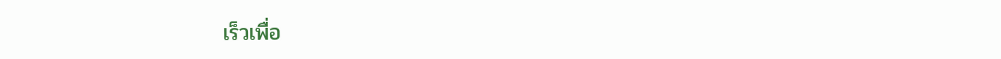เร็วเพื่อ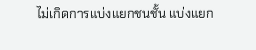ไม่เกิดการแบ่งแยกชนชั้น แบ่งแยก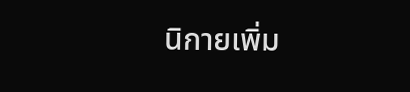นิกายเพิ่ม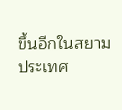ขึ้นอีกในสยามประเทศ